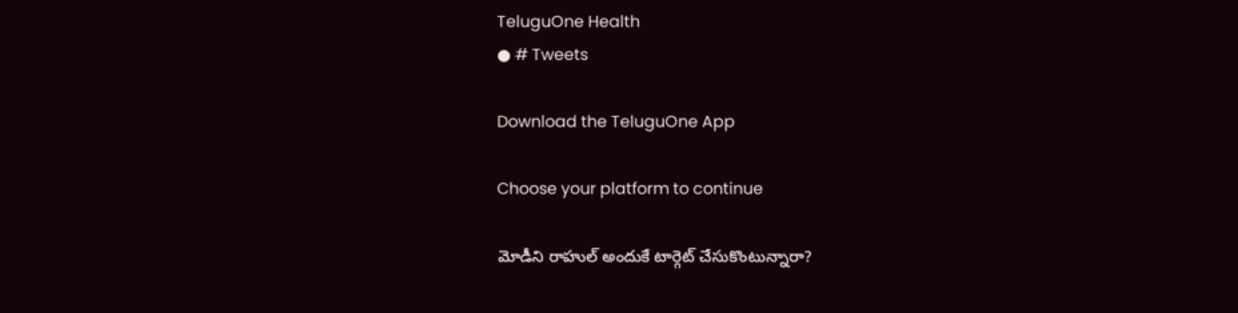TeluguOne Health
● # Tweets

Download the TeluguOne App

Choose your platform to continue

మోడీని రాహుల్ అందుకే టార్గెట్ చేసుకొంటున్నారా?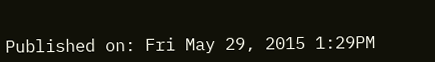Published on: Fri May 29, 2015 1:29PM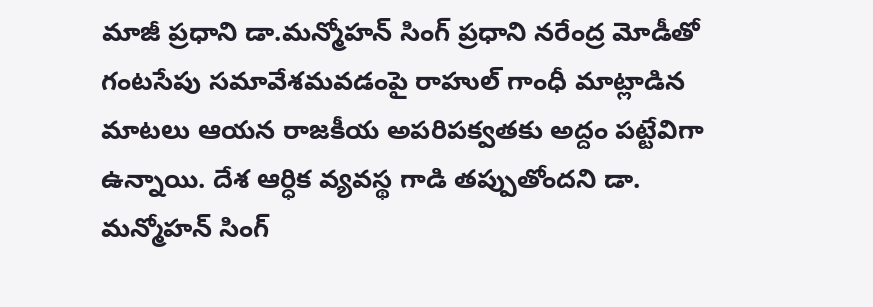మాజీ ప్రధాని డా.మన్మోహన్ సింగ్ ప్రధాని నరేంద్ర మోడీతో గంటసేపు సమావేశమవడంపై రాహుల్ గాంధీ మాట్లాడిన మాటలు ఆయన రాజకీయ అపరిపక్వతకు అద్దం పట్టేవిగా ఉన్నాయి. దేశ ఆర్ధిక వ్యవస్థ గాడి తప్పుతోందని డా. మన్మోహన్ సింగ్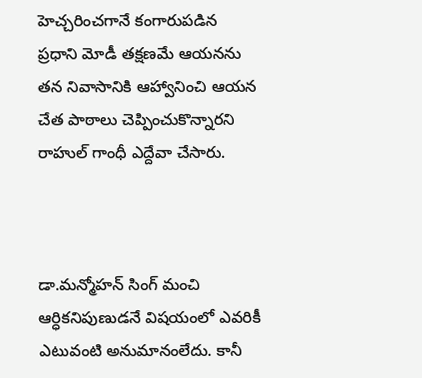హెచ్చరించగానే కంగారుపడిన ప్రధాని మోడీ తక్షణమే ఆయనను తన నివాసానికి ఆహ్వానించి ఆయన చేత పాఠాలు చెప్పించుకొన్నారని రాహుల్ గాంధీ ఎద్దేవా చేసారు.



డా.మన్మోహన్ సింగ్ మంచి ఆర్ధికనిపుణుడనే విషయంలో ఎవరికీ ఎటువంటి అనుమానంలేదు. కానీ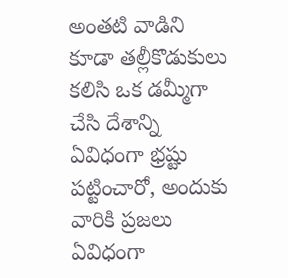అంతటి వాడిని కూడా తల్లీకొడుకులు కలిసి ఒక డమ్మీగా చేసి దేశాన్ని ఏవిధంగా భ్రష్టు పట్టించారో, అందుకు వారికి ప్రజలు ఏవిధంగా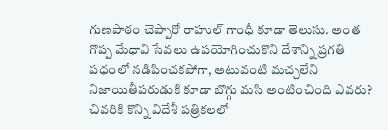గుణపాఠం చెప్పారో రాహుల్ గాంధీ కూడా తెలుసు. అంత గొప్ప మేధావి సేవలు ఉపయోగించుకొని దేశాన్ని ప్రగతి పధంలో నడిపించకపోగా, అటువంటి మచ్చలేని నిజాయితీపరుడుకి కూడా బొగ్గు మసి అంటించింది ఎవరు? చివరికి కొన్ని విదేశీ పత్రికలలో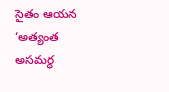సైతం ఆయన ‘అత్యంత అసమర్ధ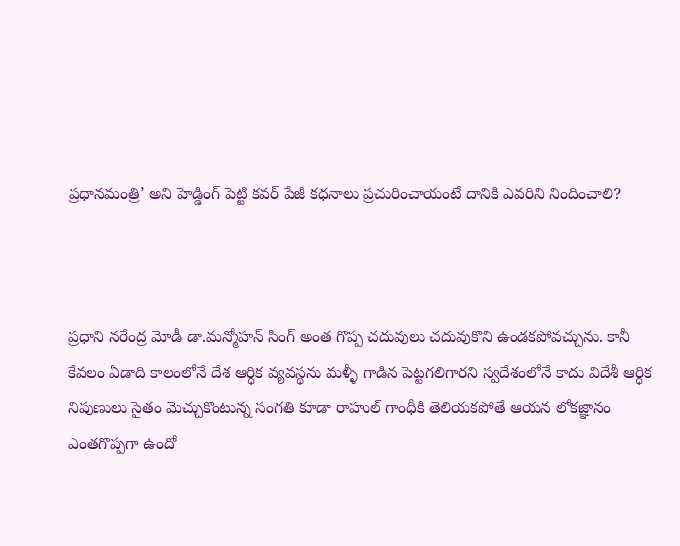ప్రధానమంత్రి’ అని హెడ్డింగ్ పెట్టి కవర్ పేజీ కధనాలు ప్రచురించాయంటే దానికి ఎవరిని నిందించాలి?



ప్రధాని నరేంద్ర మోడీ డా.మన్మోహన్ సింగ్ అంత గొప్ప చదువులు చదువుకొని ఉండకపోవచ్చును. కానీ కేవలం ఏడాది కాలంలోనే దేశ ఆర్ధిక వ్యవస్థను మళ్ళీ గాడిన పెట్టగలిగారని స్వదేశంలోనే కాదు విదేశీ ఆర్ధిక నిపుణులు సైతం మెచ్చుకొంటున్న సంగతి కూడా రాహుల్ గాంధీకి తెలియకపోతే ఆయన లోకజ్ఞానం ఎంతగొప్పగా ఉందో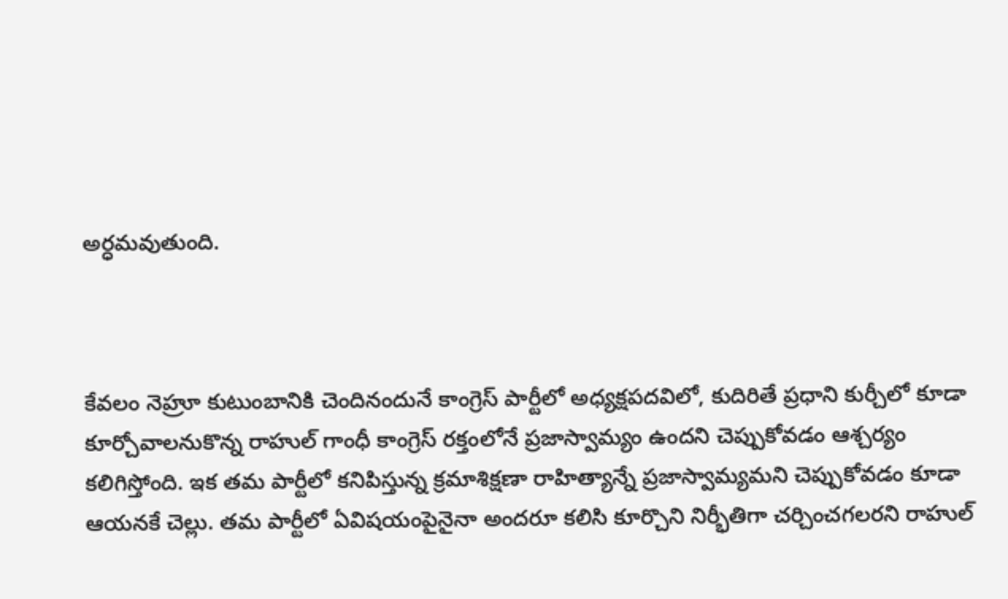అర్ధమవుతుంది.



కేవలం నెహ్రూ కుటుంబానికి చెందినందునే కాంగ్రెస్ పార్టీలో అధ్యక్షపదవిలో, కుదిరితే ప్రధాని కుర్చీలో కూడా కూర్చోవాలనుకొన్న రాహుల్ గాంధీ కాంగ్రెస్ రక్తంలోనే ప్రజాస్వామ్యం ఉందని చెప్పుకోవడం ఆశ్చర్యం కలిగిస్తోంది. ఇక తమ పార్టీలో కనిపిస్తున్న క్రమాశిక్షణా రాహిత్యాన్నే ప్రజాస్వామ్యమని చెప్పుకోవడం కూడా ఆయనకే చెల్లు. తమ పార్టీలో ఏవిషయంపైనైనా అందరూ కలిసి కూర్చొని నిర్భీతిగా చర్చించగలరని రాహుల్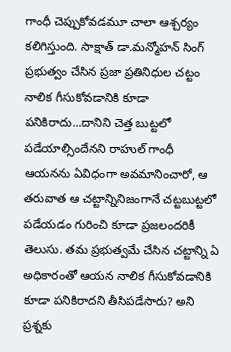గాంధీ చెప్పుకోవడమూ చాలా ఆశ్చర్యం కలిగిస్తుంది. సాక్షాత్ డా.మన్మోహన్ సింగ్ ప్రభుత్వం చేసిన ప్రజా ప్రతినిధుల చట్టం నాలిక గీసుకోవడానికి కూడా పనికిరాదు...దానిని చెత్త బుట్టలో పడేయాల్సిందేనని రాహుల్ గాంధీ ఆయనను ఏవిధంగా అవమానించారో, ఆ తరువాత ఆ చట్టాన్నినిజంగానే చట్టబుట్టలో పడేయడం గురించి కూడా ప్రజలందరికీ తెలుసు. తమ ప్రభుత్వమే చేసిన చట్టాన్ని ఏ అధికారంతో ఆయన నాలిక గీసుకోవడానికి కూడా పనికిరాదని తీసిపడేసారు? అని ప్రశ్నకు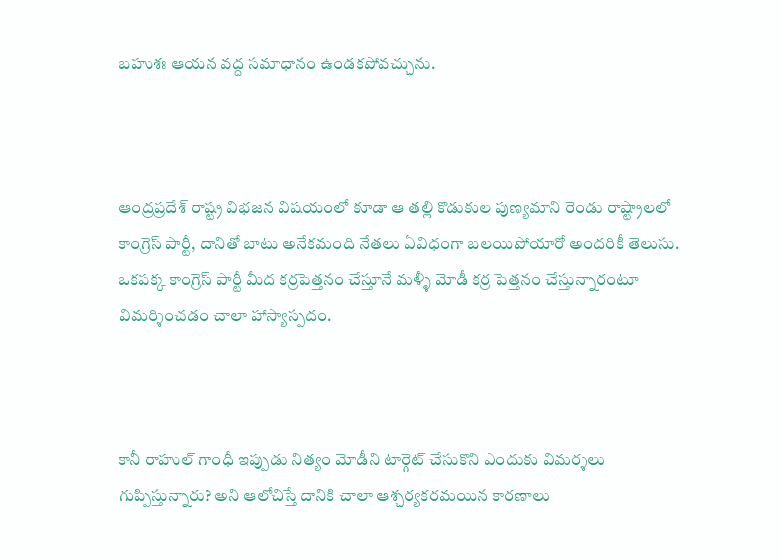బహుశః ఆయన వద్ద సమాధానం ఉండకపోవచ్చును.



ఆంద్రప్రదేశ్ రాష్ట్ర విభజన విషయంలో కూడా ఆ తల్లి కొడుకుల పుణ్యమాని రెండు రాష్ట్రాలలో కాంగ్రెస్ పార్టీ, దానితో బాటు అనేకమంది నేతలు ఏవిధంగా బలయిపోయారో అందరికీ తెలుసు. ఒకపక్క కాంగ్రెస్ పార్టీ మీద కర్రపెత్తనం చేస్తూనే మళ్ళీ మోడీ కర్ర పెత్తనం చేస్తున్నారంటూ విమర్శించడం చాలా హాస్యాస్పదం.



కానీ రాహుల్ గాంధీ ఇప్పుడు నిత్యం మోడీని టార్గెట్ చేసుకొని ఎందుకు విమర్శలు గుప్పిస్తున్నారు? అని ఆలోచిస్తే దానికి చాలా ఆశ్చర్యకరమయిన కారణాలు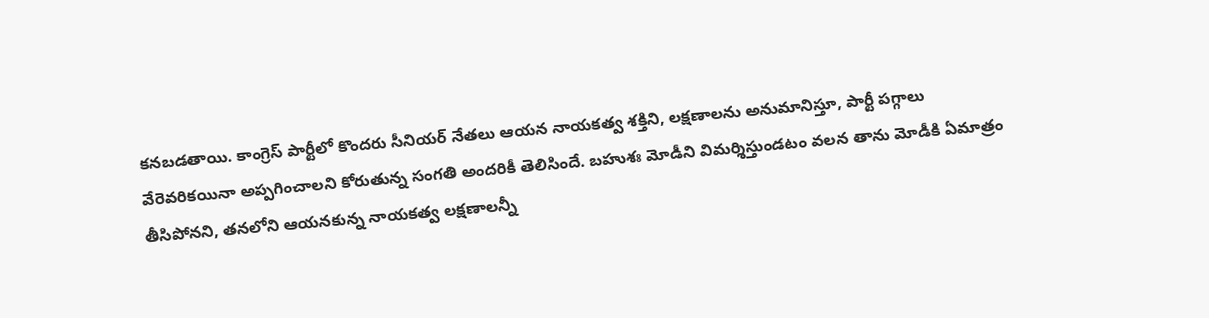కనబడతాయి. కాంగ్రెస్ పార్టీలో కొందరు సీనియర్ నేతలు ఆయన నాయకత్వ శక్తిని, లక్షణాలను అనుమానిస్తూ, పార్టీ పగ్గాలు వేరెవరికయినా అప్పగించాలని కోరుతున్న సంగతి అందరికీ తెలిసిందే. బహుశః మోడీని విమర్శిస్తుండటం వలన తాను మోడీకి ఏమాత్రం తీసిపోనని, తనలోని ఆయనకున్న నాయకత్వ లక్షణాలన్నీ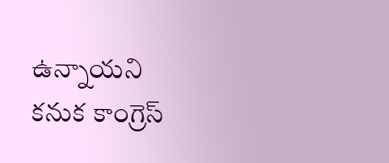ఉన్నాయని కనుక కాంగ్రెస్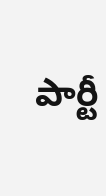పార్టీ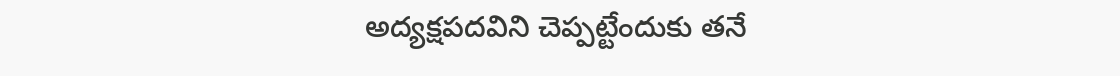అద్యక్షపదవిని చెప్పట్టేందుకు తనే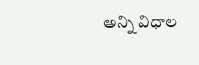అన్ని విధాల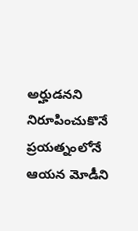అర్హుడనని నిరూపించుకొనే ప్రయత్నంలోనే ఆయన మోడీని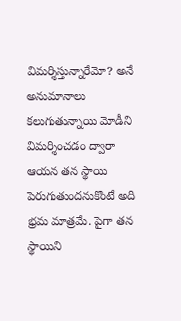విమర్శిస్తున్నారేమో? అనే అనుమానాలు కలుగుతున్నాయి మోడీని విమర్శించడం ద్వారా ఆయన తన స్థాయి పెరుగుతుందనుకొంటే అది భ్రమ మాత్రమే. పైగా తన స్థాయిని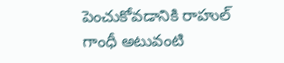పెంచుకోవడానికి రాహుల్ గాంధీ అటువంటి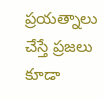ప్రయత్నాలు చేస్తే ప్రజలు కూడా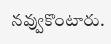నవ్వుకొంటారు.